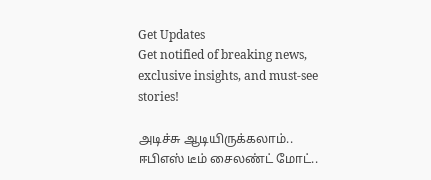Get Updates
Get notified of breaking news, exclusive insights, and must-see stories!

அடிச்சு ஆடியிருக்கலாம்.. ஈபிஎஸ் டீம் சைலண்ட் மோட்..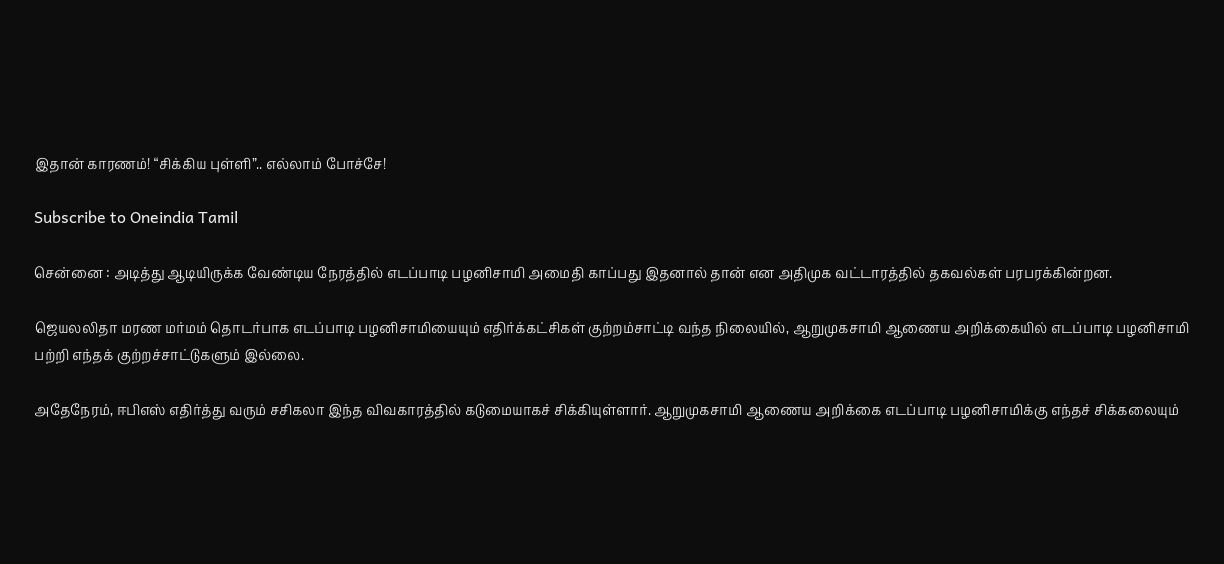இதான் காரணம்! “சிக்கிய புள்ளி”.. எல்லாம் போச்சே!

Subscribe to Oneindia Tamil

சென்னை : அடித்து ஆடியிருக்க வேண்டிய நேரத்தில் எடப்பாடி பழனிசாமி அமைதி காப்பது இதனால் தான் என அதிமுக வட்டாரத்தில் தகவல்கள் பரபரக்கின்றன.

ஜெயலலிதா மரண மர்மம் தொடர்பாக எடப்பாடி பழனிசாமியையும் எதிர்க்கட்சிகள் குற்றம்சாட்டி வந்த நிலையில், ஆறுமுகசாமி ஆணைய அறிக்கையில் எடப்பாடி பழனிசாமி பற்றி எந்தக் குற்றச்சாட்டுகளும் இல்லை.

அதேநேரம், ஈபிஎஸ் எதிர்த்து வரும் சசிகலா இந்த விவகாரத்தில் கடுமையாகச் சிக்கியுள்ளார். ஆறுமுகசாமி ஆணைய அறிக்கை எடப்பாடி பழனிசாமிக்கு எந்தச் சிக்கலையும்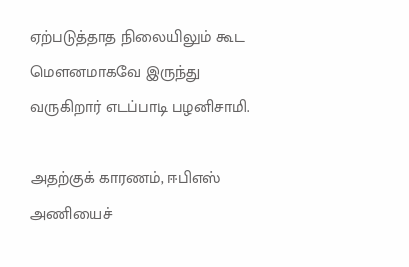ஏற்படுத்தாத நிலையிலும் கூட மௌனமாகவே இருந்து வருகிறார் எடப்பாடி பழனிசாமி.

அதற்குக் காரணம், ஈபிஎஸ் அணியைச்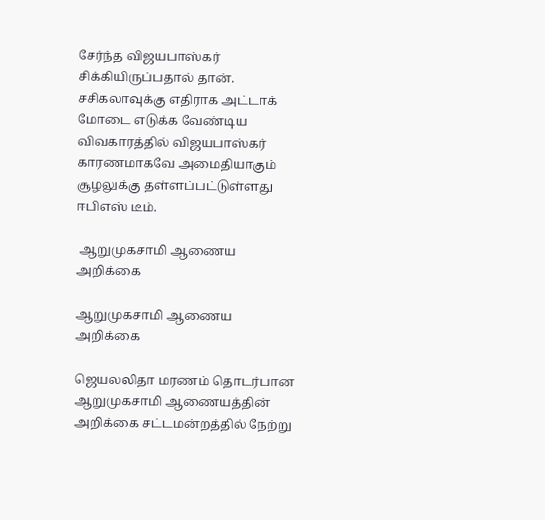சேர்ந்த விஜயபாஸ்கர் சிக்கியிருப்பதால் தான். சசிகலாவுக்கு எதிராக அட்டாக் மோடை எடுக்க வேண்டிய விவகாரத்தில் விஜயபாஸ்கர் காரணமாகவே அமைதியாகும் சூழலுக்கு தள்ளப்பட்டுள்ளது ஈபிஎஸ் டீம்.

 ஆறுமுகசாமி ஆணைய அறிக்கை

ஆறுமுகசாமி ஆணைய அறிக்கை

ஜெயலலிதா மரணம் தொடர்பான ஆறுமுகசாமி ஆணையத்தின் அறிக்கை சட்டமன்றத்தில் நேற்று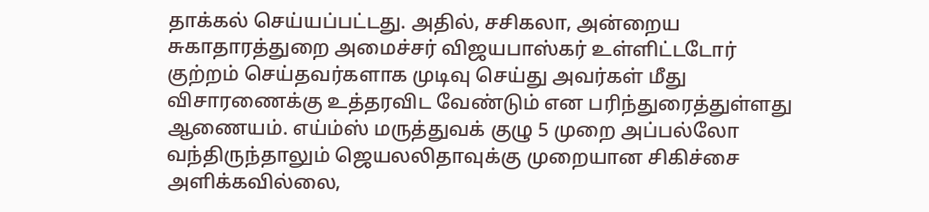தாக்கல் செய்யப்பட்டது. அதில், சசிகலா, அன்றைய சுகாதாரத்துறை அமைச்சர் விஜயபாஸ்கர் உள்ளிட்டடோர் குற்றம் செய்தவர்களாக முடிவு செய்து அவர்கள் மீது விசாரணைக்கு உத்தரவிட வேண்டும் என பரிந்துரைத்துள்ளது ஆணையம். எய்ம்ஸ் மருத்துவக் குழு 5 முறை அப்பல்லோ வந்திருந்தாலும் ஜெயலலிதாவுக்கு முறையான சிகிச்சை அளிக்கவில்லை,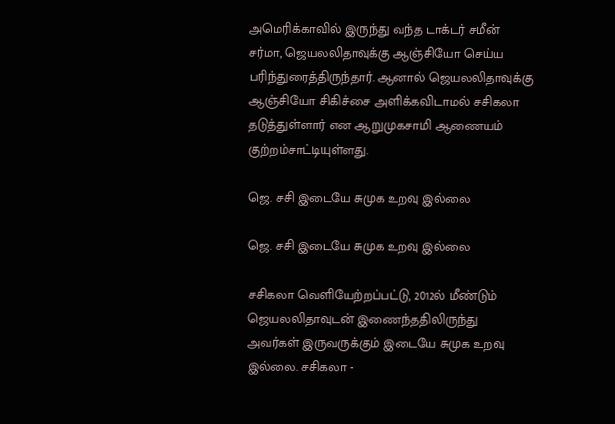அமெரிக்காவில் இருந்து வந்த டாக்டர் சமீன் சர்மா, ஜெயலலிதாவுக்கு ஆஞ்சியோ செய்ய பரிந்துரைத்திருந்தார். ஆனால் ஜெயலலிதாவுக்கு ஆஞ்சியோ சிகிச்சை அளிக்கவிடாமல் சசிகலா தடுத்துள்ளார் என ஆறுமுகசாமி ஆணையம் குற்றம்சாட்டியுள்ளது.

ஜெ. சசி இடையே சுமுக உறவு இல்லை

ஜெ. சசி இடையே சுமுக உறவு இல்லை

சசிகலா வெளியேற்றப்பட்டு, 2012ல் மீண்டும் ஜெயலலிதாவுடன் இணைந்ததிலிருந்து அவர்கள் இருவருக்கும் இடையே சுமுக உறவு இல்லை. சசிகலா -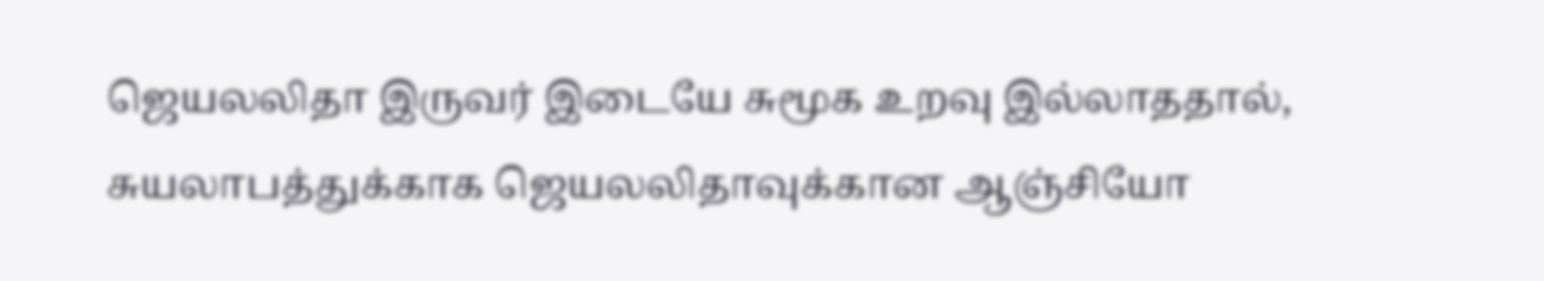ஜெயலலிதா இருவர் இடையே சுமூக உறவு இல்லாததால், சுயலாபத்துக்காக ஜெயலலிதாவுக்கான ஆஞ்சியோ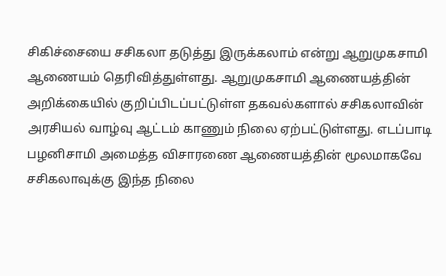சிகிச்சையை சசிகலா தடுத்து இருக்கலாம் என்று ஆறுமுகசாமி ஆணையம் தெரிவித்துள்ளது. ஆறுமுகசாமி ஆணையத்தின் அறிக்கையில் குறிப்பிடப்பட்டுள்ள தகவல்களால் சசிகலாவின் அரசியல் வாழ்வு ஆட்டம் காணும் நிலை ஏற்பட்டுள்ளது. எடப்பாடி பழனிசாமி அமைத்த விசாரணை ஆணையத்தின் மூலமாகவே சசிகலாவுக்கு இந்த நிலை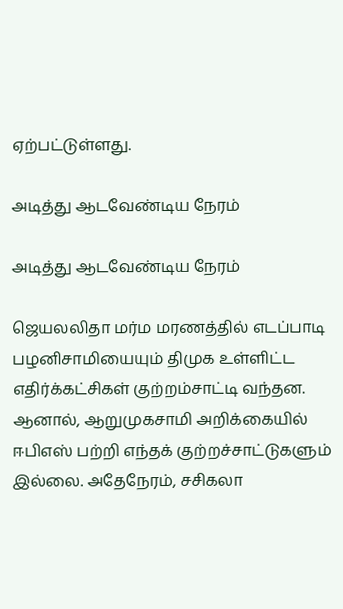ஏற்பட்டுள்ளது.

அடித்து ஆடவேண்டிய நேரம்

அடித்து ஆடவேண்டிய நேரம்

ஜெயலலிதா மர்ம மரணத்தில் எடப்பாடி பழனிசாமியையும் திமுக உள்ளிட்ட எதிர்க்கட்சிகள் குற்றம்சாட்டி வந்தன. ஆனால், ஆறுமுகசாமி அறிக்கையில் ஈபிஎஸ் பற்றி எந்தக் குற்றச்சாட்டுகளும் இல்லை. அதேநேரம், சசிகலா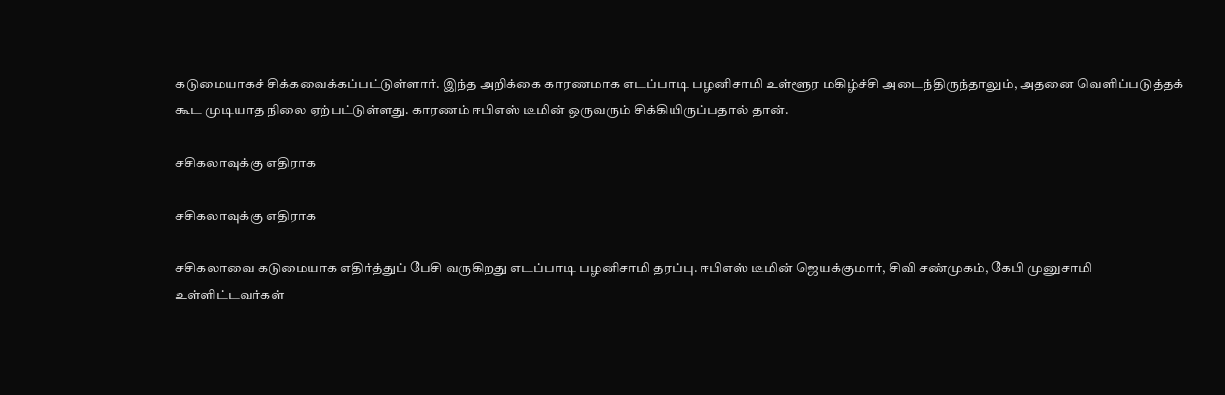கடுமையாகச் சிக்கவைக்கப்பட்டுள்ளார். இந்த அறிக்கை காரணமாக எடப்பாடி பழனிசாமி உள்ளூர மகிழ்ச்சி அடைந்திருந்தாலும், அதனை வெளிப்படுத்தக் கூட முடியாத நிலை ஏற்பட்டுள்ளது. காரணம் ஈபிஎஸ் டீமின் ஒருவரும் சிக்கியிருப்பதால் தான்.

சசிகலாவுக்கு எதிராக

சசிகலாவுக்கு எதிராக

சசிகலாவை கடுமையாக எதிர்த்துப் பேசி வருகிறது எடப்பாடி பழனிசாமி தரப்பு. ஈபிஎஸ் டீமின் ஜெயக்குமார், சிவி சண்முகம், கேபி முனுசாமி உள்ளிட்டவர்கள்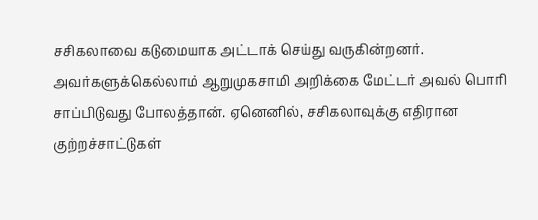சசிகலாவை கடுமையாக அட்டாக் செய்து வருகின்றனர். அவர்களுக்கெல்லாம் ஆறுமுகசாமி அறிக்கை மேட்டர் அவல் பொரி சாப்பிடுவது போலத்தான். ஏனெனில், சசிகலாவுக்கு எதிரான குற்றச்சாட்டுகள்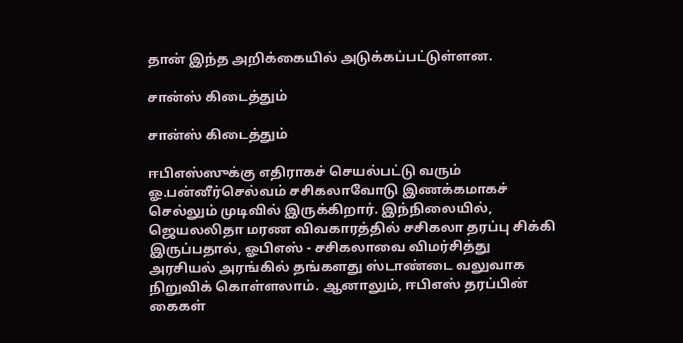தான் இந்த அறிக்கையில் அடுக்கப்பட்டுள்ளன.

சான்ஸ் கிடைத்தும்

சான்ஸ் கிடைத்தும்

ஈபிஎஸ்ஸுக்கு எதிராகச் செயல்பட்டு வரும் ஓ.பன்னீர்செல்வம் சசிகலாவோடு இணக்கமாகச் செல்லும் முடிவில் இருக்கிறார். இந்நிலையில், ஜெயலலிதா மரண விவகாரத்தில் சசிகலா தரப்பு சிக்கி இருப்பதால், ஓபிஎஸ் - சசிகலாவை விமர்சித்து அரசியல் அரங்கில் தங்களது ஸ்டாண்டை வலுவாக நிறுவிக் கொள்ளலாம். ஆனாலும், ஈபிஎஸ் தரப்பின் கைகள்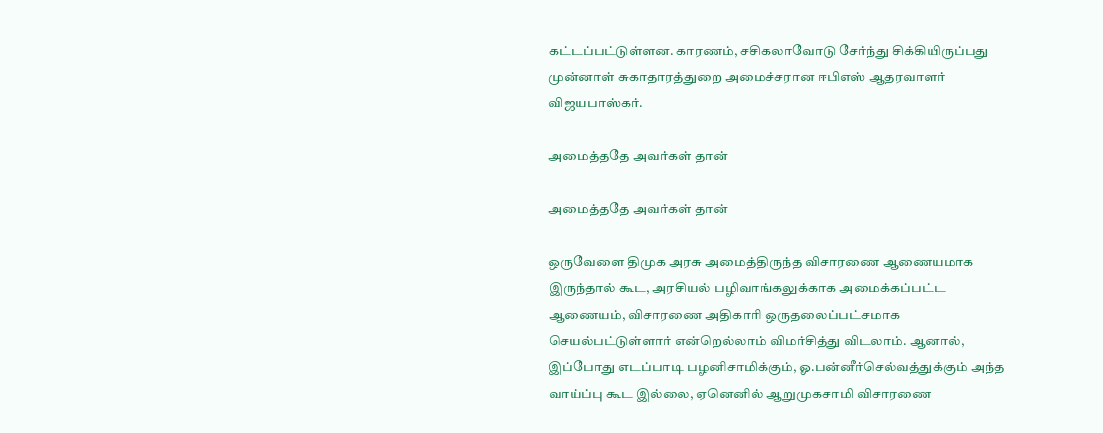கட்டப்பட்டுள்ளன. காரணம், சசிகலாவோடு சேர்ந்து சிக்கியிருப்பது முன்னாள் சுகாதாரத்துறை அமைச்சரான ஈபிஎஸ் ஆதரவாளர் விஜயபாஸ்கர்.

அமைத்ததே அவர்கள் தான்

அமைத்ததே அவர்கள் தான்

ஒருவேளை திமுக அரசு அமைத்திருந்த விசாரணை ஆணையமாக இருந்தால் கூட, அரசியல் பழிவாங்கலுக்காக அமைக்கப்பட்ட ஆணையம், விசாரணை அதிகாரி ஒருதலைப்பட்சமாக செயல்பட்டுள்ளார் என்றெல்லாம் விமர்சித்து விடலாம். ஆனால், இப்போது எடப்பாடி பழனிசாமிக்கும், ஓ.பன்னீர்செல்வத்துக்கும் அந்த வாய்ப்பு கூட இல்லை, ஏனெனில் ஆறுமுகசாமி விசாரணை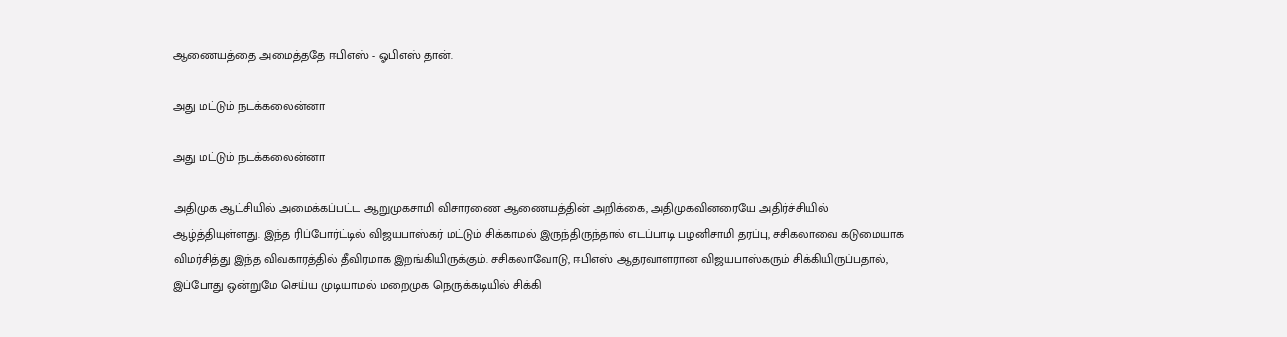ஆணையத்தை அமைத்ததே ஈபிஎஸ் - ஓபிஎஸ் தான்.

அது மட்டும் நடக்கலைன்னா

அது மட்டும் நடக்கலைன்னா

அதிமுக ஆட்சியில் அமைக்கப்பட்ட ஆறுமுகசாமி விசாரணை ஆணையத்தின் அறிக்கை, அதிமுகவினரையே அதிர்ச்சியில் ஆழ்த்தியுள்ளது. இந்த ரிப்போர்ட்டில் விஜயபாஸ்கர் மட்டும் சிக்காமல் இருந்திருந்தால் எடப்பாடி பழனிசாமி தரப்பு, சசிகலாவை கடுமையாக விமர்சித்து இந்த விவகாரத்தில் தீவிரமாக இறங்கியிருக்கும். சசிகலாவோடு, ஈபிஎஸ் ஆதரவாளரான விஜயபாஸ்கரும் சிக்கியிருப்பதால், இப்போது ஒன்றுமே செய்ய முடியாமல் மறைமுக நெருக்கடியில் சிக்கி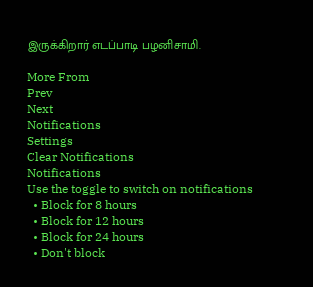இருக்கிறார் எடப்பாடி பழனிசாமி.

More From
Prev
Next
Notifications
Settings
Clear Notifications
Notifications
Use the toggle to switch on notifications
  • Block for 8 hours
  • Block for 12 hours
  • Block for 24 hours
  • Don't block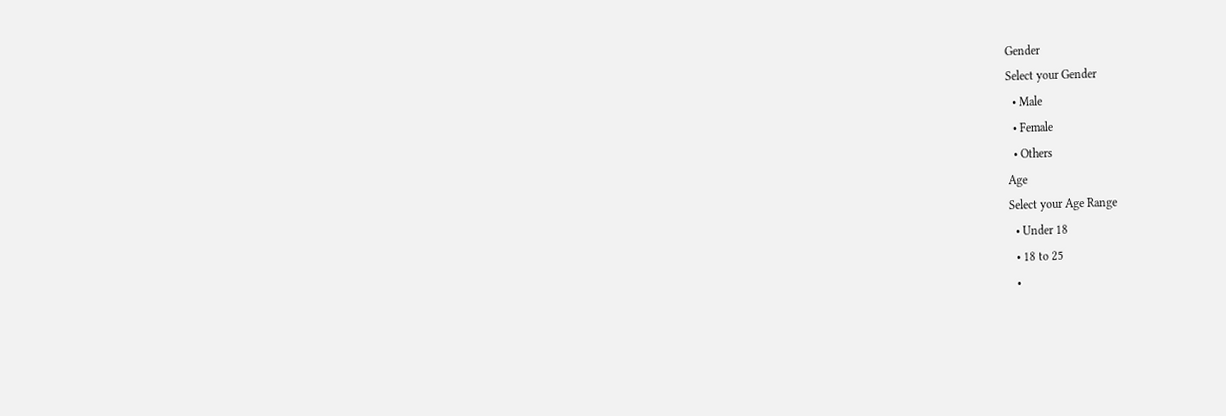Gender
Select your Gender
  • Male
  • Female
  • Others
Age
Select your Age Range
  • Under 18
  • 18 to 25
  •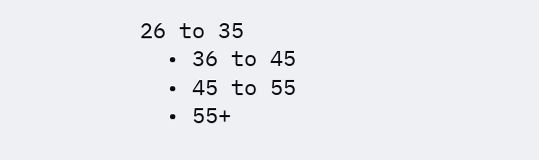26 to 35
  • 36 to 45
  • 45 to 55
  • 55+